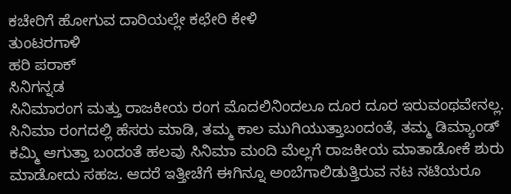ಕಚೇರಿಗೆ ಹೋಗುವ ದಾರಿಯಲ್ಲೇ ಕಛೇರಿ ಕೇಳಿ
ತುಂಟರಗಾಳಿ
ಹರಿ ಪರಾಕ್
ಸಿನಿಗನ್ನಡ
ಸಿನಿಮಾರಂಗ ಮತ್ತು ರಾಜಕೀಯ ರಂಗ ಮೊದಲಿನಿಂದಲೂ ದೂರ ದೂರ ಇರುವಂಥವೇನಲ್ಲ. ಸಿನಿಮಾ ರಂಗದಲ್ಲಿ ಹೆಸರು ಮಾಡಿ, ತಮ್ಮ ಕಾಲ ಮುಗಿಯುತ್ತಾಬಂದಂತೆ, ತಮ್ಮ ಡಿಮ್ಯಾಂಡ್ ಕಮ್ಮಿ ಆಗುತ್ತಾ ಬಂದಂತೆ ಹಲವು ಸಿನಿಮಾ ಮಂದಿ ಮೆಲ್ಲಗೆ ರಾಜಕೀಯ ಮಾತಾಡೋಕೆ ಶುರು ಮಾಡೋದು ಸಹಜ. ಆದರೆ ಇತ್ತೀಚೆಗೆ ಈಗಿನ್ನೂ ಅಂಬೆಗಾಲಿಡುತ್ತಿರುವ ನಟ ನಟಿಯರೂ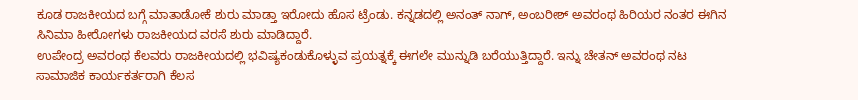ಕೂಡ ರಾಜಕೀಯದ ಬಗ್ಗೆ ಮಾತಾಡೋಕೆ ಶುರು ಮಾಡ್ತಾ ಇರೋದು ಹೊಸ ಟ್ರೆಂಡು. ಕನ್ನಡದಲ್ಲಿ ಅನಂತ್ ನಾಗ್, ಅಂಬರೀಶ್ ಅವರಂಥ ಹಿರಿಯರ ನಂತರ ಈಗಿನ ಸಿನಿಮಾ ಹೀರೋಗಳು ರಾಜಕೀಯದ ವರಸೆ ಶುರು ಮಾಡಿದ್ದಾರೆ.
ಉಪೇಂದ್ರ ಅವರಂಥ ಕೆಲವರು ರಾಜಕೀಯದಲ್ಲಿ ಭವಿಷ್ಯಕಂಡುಕೊಳ್ಳುವ ಪ್ರಯತ್ನಕ್ಕೆ ಈಗಲೇ ಮುನ್ನುಡಿ ಬರೆಯುತ್ತಿದ್ದಾರೆ. ಇನ್ನು ಚೇತನ್ ಅವರಂಥ ನಟ ಸಾಮಾಜಿಕ ಕಾರ್ಯಕರ್ತರಾಗಿ ಕೆಲಸ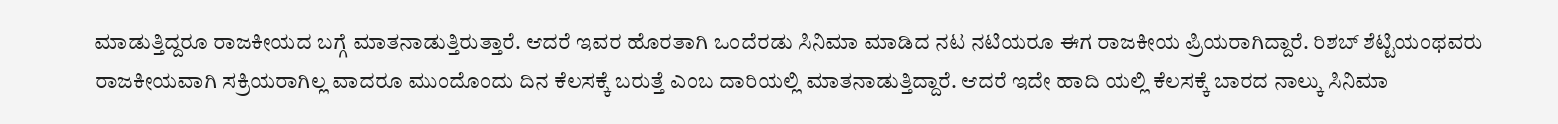ಮಾಡುತ್ತಿದ್ದರೂ ರಾಜಕೀಯದ ಬಗ್ಗೆ ಮಾತನಾಡುತ್ತಿರುತ್ತಾರೆ. ಆದರೆ ಇವರ ಹೊರತಾಗಿ ಒಂದೆರಡು ಸಿನಿಮಾ ಮಾಡಿದ ನಟ ನಟಿಯರೂ ಈಗ ರಾಜಕೀಯ ಪ್ರಿಯರಾಗಿದ್ದಾರೆ. ರಿಶಬ್ ಶೆಟ್ಟಿಯಂಥವರು ರಾಜಕೀಯವಾಗಿ ಸಕ್ರಿಯರಾಗಿಲ್ಲ ವಾದರೂ ಮುಂದೊಂದು ದಿನ ಕೆಲಸಕ್ಕೆ ಬರುತ್ತೆ ಎಂಬ ದಾರಿಯಲ್ಲಿ ಮಾತನಾಡುತ್ತಿದ್ದಾರೆ. ಆದರೆ ಇದೇ ಹಾದಿ ಯಲ್ಲಿ ಕೆಲಸಕ್ಕೆ ಬಾರದ ನಾಲ್ಕು ಸಿನಿಮಾ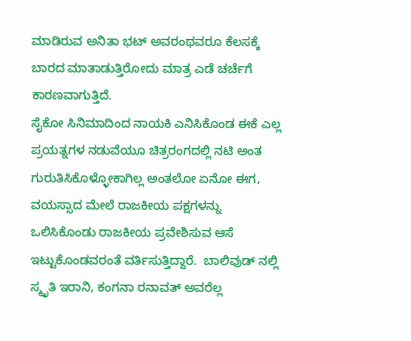ಮಾಡಿರುವ ಅನಿತಾ ಭಟ್ ಅವರಂಥವರೂ ಕೆಲಸಕ್ಕೆ ಬಾರದ ಮಾತಾಡುತ್ತಿರೋದು ಮಾತ್ರ ಎಡೆ ಚರ್ಚೆಗೆ ಕಾರಣವಾಗುತ್ತಿದೆ.
ಸೈಕೋ ಸಿನಿಮಾದಿಂದ ನಾಯಕಿ ಎನಿಸಿಕೊಂಡ ಈಕೆ ಎಲ್ಲ ಪ್ರಯತ್ನಗಳ ನಡುವೆಯೂ ಚಿತ್ರರಂಗದಲ್ಲಿ ನಟಿ ಅಂತ ಗುರುತಿಸಿಕೊಳ್ಳೋಕಾಗಿಲ್ಲ ಅಂತಲೋ ಏನೋ ಈಗ, ವಯಸ್ಸಾದ ಮೇಲೆ ರಾಜಕೀಯ ಪಕ್ಷಗಳನ್ನು ಒಲಿಸಿಕೊಂಡು ರಾಜಕೀಯ ಪ್ರವೇಶಿಸುವ ಆಸೆ ಇಟ್ಟುಕೊಂಡವರಂತೆ ವರ್ತಿಸುತ್ತಿದ್ದಾರೆ.  ಬಾಲಿವುಡ್‌ ನಲ್ಲಿ ಸ್ಮೃತಿ ಇರಾನಿ, ಕಂಗನಾ ರನಾವತ್ ಅವರೆಲ್ಲ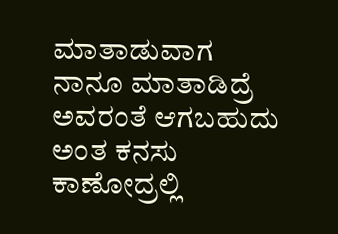ಮಾತಾಡುವಾಗ ನಾನೂ ಮಾತಾಡಿದ್ರೆ ಅವರಂತೆ ಆಗಬಹುದು ಅಂತ ಕನಸು ಕಾಣೋದ್ರಲ್ಲಿ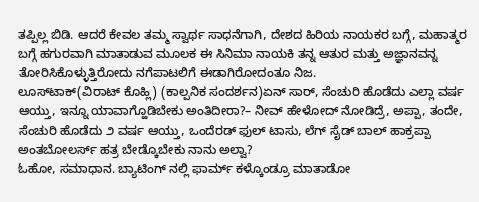ತಪ್ಪಿಲ್ಲ ಬಿಡಿ. ಆದರೆ ಕೇವಲ ತಮ್ಮ ಸ್ವಾರ್ಥ ಸಾಧನೆಗಾಗಿ, ದೇಶದ ಹಿರಿಯ ನಾಯಕರ ಬಗ್ಗೆ, ಮಹಾತ್ಮರ ಬಗ್ಗೆ ಹಗುರವಾಗಿ ಮಾತಾಡುವ ಮೂಲಕ ಈ ಸಿನಿಮಾ ನಾಯಕಿ ತನ್ನ ಆತುರ ಮತ್ತು ಅಜ್ಞಾನವನ್ನ ತೋರಿಸಿಕೊಳ್ಳುತ್ತಿರೋದು ನಗೆಪಾಟಲಿಗೆ ಈಡಾಗಿರೋದಂತೂ ನಿಜ.
ಲೂಸ್‌ಟಾಕ್(ವಿರಾಟ್ ಕೊಹ್ಲಿ) (ಕಾಲ್ಪನಿಕ ಸಂದರ್ಶನ)ಏನ್ ಸಾರ್, ಸೆಂಚುರಿ ಹೊಡೆದು ಎಲ್ಲಾ ವರ್ಷ ಆಯ್ತು, ಇನ್ನೂ ಯಾವಾಗ್ಹೊಡಿಬೇಕು ಅಂತಿದೀರಾ?– ನೀವ್ ಹೇಳೋದ್ ನೋಡಿದ್ರೆ, ಅಪ್ಪಾ, ತಂದೇ, ಸೆಂಚುರಿ ಹೊಡೆದು ೨ ವರ್ಷ ಆಯ್ತು, ಒಂದೆರಡ್ ಫುಲ್ ಟಾಸು, ಲೆಗ್ ಸೈಡ್ ಬಾಲ್ ಹಾಕ್ರಪ್ಪಾ ಅಂತಬೋಲರ್ಸ್ ಹತ್ರ ಬೇಡ್ಕೊಬೇಕು ನಾನು ಅಲ್ವಾ?
ಓಹೋ, ಸಮಾಧಾನ. ಬ್ಯಾಟಿಂಗ್ ನಲ್ಲಿ ಫಾರ್ಮ್ ಕಳ್ಕೊಂಡ್ರೂ ಮಾತಾಡೋ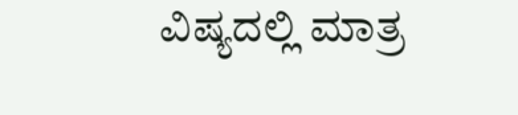ವಿಷ್ಯದಲ್ಲಿ ಮಾತ್ರ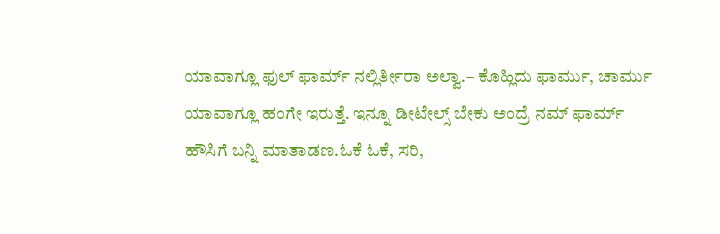ಯಾವಾಗ್ಲೂ ಫುಲ್ ಫಾರ್ಮ್ ನಲ್ಲಿರ್ತೀರಾ ಅಲ್ವಾ.– ಕೊಹ್ಲಿದು ಫಾರ್ಮು, ಚಾರ್ಮು ಯಾವಾಗ್ಲೂ ಹಂಗೇ ಇರುತ್ತೆ. ಇನ್ನೂ ಡೀಟೇಲ್ಸ್ ಬೇಕು ಅಂದ್ರೆ ನಮ್ ಫಾರ್ಮ್ ಹೌಸಿಗೆ ಬನ್ನಿ ಮಾತಾಡಣ.ಓಕೆ ಓಕೆ, ಸರಿ,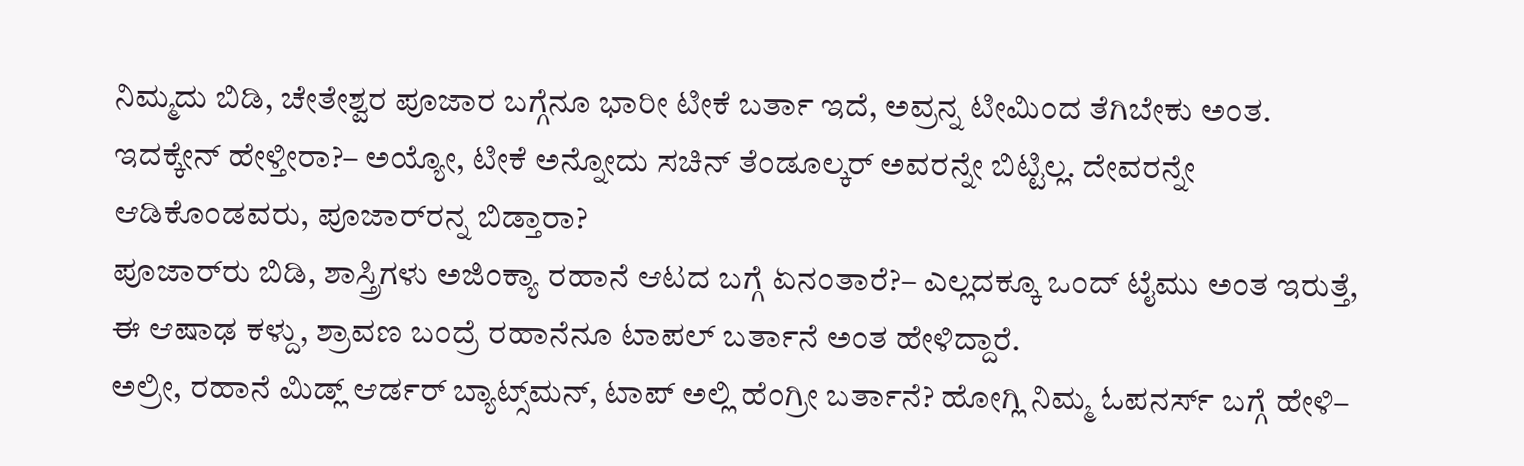ನಿಮ್ಮದು ಬಿಡಿ, ಚೇತೇಶ್ವರ ಪೂಜಾರ ಬಗ್ಗೆನೂ ಭಾರೀ ಟೀಕೆ ಬರ್ತಾ ಇದೆ, ಅವ್ರನ್ನ ಟೀಮಿಂದ ತೆಗಿಬೇಕು ಅಂತ. ಇದಕ್ಕೇನ್ ಹೇಳ್ತೀರಾ?– ಅಯ್ಯೋ, ಟೀಕೆ ಅನ್ನೋದು ಸಚಿನ್ ತೆಂಡೂಲ್ಕರ್ ಅವರನ್ನೇ ಬಿಟ್ಟಿಲ್ಲ. ದೇವರನ್ನೇ ಆಡಿಕೊಂಡವರು, ಪೂಜಾರ್‌ರನ್ನ ಬಿಡ್ತಾರಾ?
ಪೂಜಾರ್‌ರು ಬಿಡಿ, ಶಾಸ್ತ್ರಿಗಳು ಅಜಿಂಕ್ಯಾ ರಹಾನೆ ಆಟದ ಬಗ್ಗೆ ಏನಂತಾರೆ?– ಎಲ್ಲದಕ್ಕೂ ಒಂದ್ ಟೈಮು ಅಂತ ಇರುತ್ತೆ, ಈ ಆಷಾಢ ಕಳ್ದು, ಶ್ರಾವಣ ಬಂದ್ರೆ ರಹಾನೆನೂ ಟಾಪಲ್ ಬರ್ತಾನೆ ಅಂತ ಹೇಳಿದ್ದಾರೆ.
ಅಲ್ರೀ, ರಹಾನೆ ಮಿಡ್ಲ್ ಆರ್ಡರ್ ಬ್ಯಾಟ್ಸ್‌ಮನ್, ಟಾಪ್ ಅಲ್ಲಿ ಹೆಂಗ್ರೀ ಬರ್ತಾನೆ? ಹೋಗ್ಲಿ ನಿಮ್ಮ ಓಪನರ್ಸ್ ಬಗ್ಗೆ ಹೇಳಿ–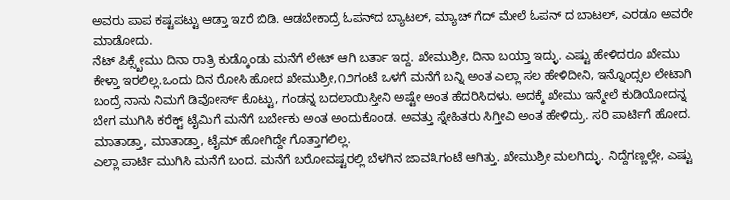ಅವರು ಪಾಪ ಕಷ್ಟಪಟ್ಟು ಆಡ್ತಾ ಇzರೆ ಬಿಡಿ. ಆಡಬೇಕಾದ್ರೆ ಓಪನ್‌ದ ಬ್ಯಾಟಲ್, ಮ್ಯಾಚ್ ಗೆದ್ ಮೇಲೆ ಓಪನ್ ದ ಬಾಟಲ್, ಎರಡೂ ಅವರೇ ಮಾಡೋದು.
ನೆಟ್ ಪಿಕ್ಸ್ಖೇಮು ದಿನಾ ರಾತ್ರಿ ಕುಡ್ಕೊಂಡು ಮನೆಗೆ ಲೇಟ್ ಆಗಿ ಬರ್ತಾ ಇದ್ದ. ಖೇಮುಶ್ರೀ, ದಿನಾ ಬಯ್ತಾ ಇದ್ಳು. ಎಷ್ಟು ಹೇಳಿದರೂ ಖೇಮು ಕೇಳ್ತಾ ಇರಲಿಲ್ಲ.ಒಂದು ದಿನ ರೋಸಿ ಹೋದ ಖೇಮುಶ್ರೀ,೧೨ಗಂಟೆ ಒಳಗೆ ಮನೆಗೆ ಬನ್ನಿ ಅಂತ ಎಲ್ಲಾ ಸಲ ಹೇಳಿದೀನಿ, ಇನ್ನೊಂದ್ಸಲ ಲೇಟಾಗಿ ಬಂದ್ರೆ ನಾನು ನಿಮಗೆ ಡಿವೋರ್ಸ್ ಕೊಟ್ಟು, ಗಂಡನ್ನ ಬದಲಾಯಿಸ್ತೀನಿ ಅಷ್ಟೇ ಅಂತ ಹೆದರಿಸಿದಳು. ಅದಕ್ಕೆ ಖೇಮು ಇನ್ಮೇಲೆ ಕುಡಿಯೋದನ್ನ ಬೇಗ ಮುಗಿಸಿ ಕರೆಕ್ಟ್ ಟೈಮಿಗೆ ಮನೆಗೆ ಬರ್ಬೇಕು ಅಂತ ಅಂದುಕೊಂಡ. ಅವತ್ತು ಸ್ನೇಹಿತರು ಸಿಗ್ತೀವಿ ಅಂತ ಹೇಳಿದ್ರು. ಸರಿ ಪಾರ್ಟಿಗೆ ಹೋದ. ಮಾತಾಡ್ತಾ, ಮಾತಾಡ್ತಾ, ಟೈಮ್ ಹೋಗಿದ್ದೇ ಗೊತ್ತಾಗಲಿಲ್ಲ.
ಎಲ್ಲಾ ಪಾರ್ಟಿ ಮುಗಿಸಿ ಮನೆಗೆ ಬಂದ. ಮನೆಗೆ ಬರೋವಷ್ಟರಲ್ಲಿ ಬೆಳಗಿನ ಜಾವ೩ಗಂಟೆ ಆಗಿತ್ತು. ಖೇಮುಶ್ರೀ ಮಲಗಿದ್ಳು. ನಿದ್ದೆಗಣ್ಣಲ್ಲೇ, ಎಷ್ಟು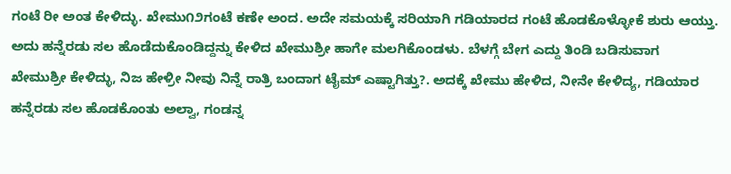ಗಂಟೆ ರೀ ಅಂತ ಕೇಳಿದ್ಳು. ಖೇಮು೧೨ಗಂಟೆ ಕಣೇ ಅಂದ. ಅದೇ ಸಮಯಕ್ಕೆ ಸರಿಯಾಗಿ ಗಡಿಯಾರದ ಗಂಟೆ ಹೊಡಕೊಳ್ಳೋಕೆ ಶುರು ಆಯ್ತು. ಅದು ಹನ್ನೆರಡು ಸಲ ಹೊಡೆದುಕೊಂಡಿದ್ದನ್ನು ಕೇಳಿದ ಖೇಮುಶ್ರೀ ಹಾಗೇ ಮಲಗಿಕೊಂಡಳು. ಬೆಳಗ್ಗೆ ಬೇಗ ಎದ್ದು ತಿಂಡಿ ಬಡಿಸುವಾಗ ಖೇಮುಶ್ರೀ ಕೇಳಿದ್ಳು, ನಿಜ ಹೇಳ್ರೀ ನೀವು ನಿನ್ನೆ ರಾತ್ರಿ ಬಂದಾಗ ಟೈಮ್ ಎಷ್ಟಾಗಿತ್ತು?. ಅದಕ್ಕೆ ಖೇಮು ಹೇಳಿದ, ನೀನೇ ಕೇಳಿದ್ಯ, ಗಡಿಯಾರ ಹನ್ನೆರಡು ಸಲ ಹೊಡಕೊಂತು ಅಲ್ವಾ, ಗಂಡನ್ನ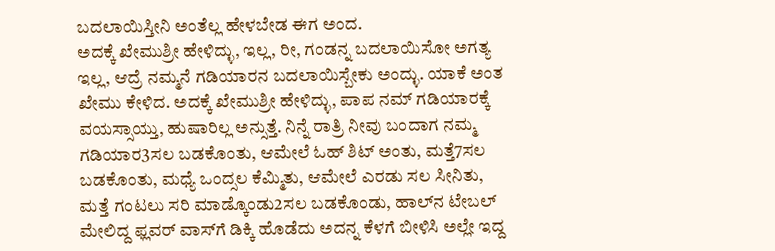ಬದಲಾಯಿಸ್ತೀನಿ ಅಂತೆಲ್ಲ ಹೇಳಬೇಡ ಈಗ ಅಂದ.
ಅದಕ್ಕೆ ಖೇಮುಶ್ರೀ ಹೇಳಿದ್ಳು, ಇಲ್ಲ, ರೀ, ಗಂಡನ್ನ ಬದಲಾಯಿಸೋ ಅಗತ್ಯ ಇಲ್ಲ, ಆದ್ರೆ ನಮ್ಮನೆ ಗಡಿಯಾರನ ಬದಲಾಯಿಸ್ಬೇಕು ಅಂದ್ಳು. ಯಾಕೆ ಅಂತ ಖೇಮು ಕೇಳಿದ. ಅದಕ್ಕೆ ಖೇಮುಶ್ರೀ ಹೇಳಿದ್ಳು, ಪಾಪ ನಮ್ ಗಡಿಯಾರಕ್ಕೆ ವಯಸ್ಸಾಯ್ತು, ಹುಷಾರಿಲ್ಲ ಅನ್ಸುತ್ತೆ. ನಿನ್ನೆ ರಾತ್ರಿ ನೀವು ಬಂದಾಗ ನಮ್ಮ ಗಡಿಯಾರ3ಸಲ ಬಡಕೊಂತು, ಆಮೇಲೆ ಓಹ್ ಶಿಟ್ ಅಂತು, ಮತ್ತೆ7ಸಲ ಬಡಕೊಂತು, ಮಧ್ಯೆ ಒಂದ್ಸಲ ಕೆಮ್ಮಿತು, ಆಮೇಲೆ ಎರಡು ಸಲ ಸೀನಿತು, ಮತ್ತೆ ಗಂಟಲು ಸರಿ ಮಾಡ್ಕೊಂಡು2ಸಲ ಬಡಕೊಂಡು, ಹಾಲ್‌ನ ಟೇಬಲ್ ಮೇಲಿದ್ದ ಫ್ಲವರ್ ವಾಸ್‌ಗೆ ಡಿಕ್ಕಿ ಹೊಡೆದು ಅದನ್ನ ಕೆಳಗೆ ಬೀಳಿಸಿ ಅಲ್ಲೇ ಇದ್ದ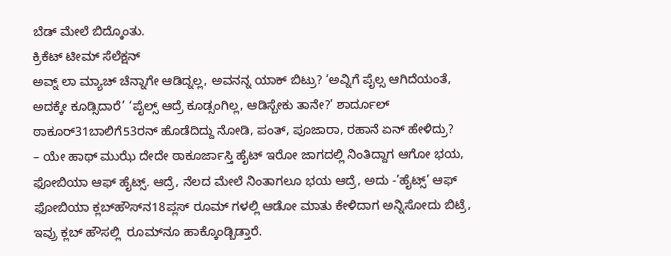ಬೆಡ್ ಮೇಲೆ ಬಿದ್ಕೊಂತು.
ಕ್ರಿಕೆಟ್ ಟೀಮ್ ಸೆಲೆಕ್ಷನ್
ಅವ್ನ್ ಲಾ ಮ್ಯಾಚ್ ಚೆನ್ನಾಗೇ ಆಡಿದ್ನಲ್ಲ, ಅವನನ್ನ ಯಾಕ್ ಬಿಟ್ರು? ‘ಅವ್ನಿಗೆ ಪೈಲ್ಸ ಆಗಿದೆಯಂತೆ, ಅದಕ್ಕೇ ಕೂಡ್ಸಿದಾರೆ’ ‘ಪೈಲ್ಸ್ ಆದ್ರೆ ಕೂಡ್ಸಂಗಿಲ್ಲ, ಆಡಿಸ್ಬೇಕು ತಾನೇ?’ ಶಾರ್ದೂಲ್ ಠಾಕೂರ್31ಬಾಲಿಗೆ53ರನ್ ಹೊಡೆದಿದ್ದು ನೋಡಿ, ಪಂತ್, ಪೂಜಾರಾ, ರಹಾನೆ ಏನ್ ಹೇಳಿದ್ರು?
– ಯೇ ಹಾಥ್ ಮುಝೆ ದೇದೇ ಠಾಕೂರ್ಜಾಸ್ತಿ ಹೈಟ್ ಇರೋ ಜಾಗದಲ್ಲಿ ನಿಂತಿದ್ದಾಗ ಆಗೋ ಭಯ, ಫೋಬಿಯಾ ಆಫ್ ಹೈಟ್ಸ್. ಆದ್ರೆ, ನೆಲದ ಮೇಲೆ ನಿಂತಾಗಲೂ ಭಯ ಆದ್ರೆ, ಅದು -’ಹೈಟ್ಸ್’ ಆಫ್ ಫೋಬಿಯಾ ಕ್ಲಬ್‌ಹೌಸ್‌ನ18ಪ್ಲಸ್ ರೂಮ್ ಗಳಲ್ಲಿ ಆಡೋ ಮಾತು ಕೇಳಿದಾಗ ಅನ್ನಿಸೋದು ಬಿಟ್ರೆ, ಇವ್ರು ಕ್ಲಬ್ ಹೌಸಲ್ಲಿ  ರೂಮ್‌ನೂ ಹಾಕ್ಕೊಂಡ್ಬಿಡ್ತಾರೆ.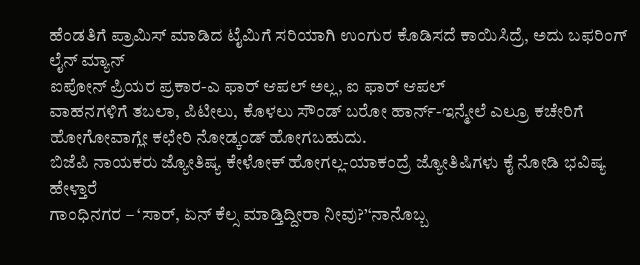ಹೆಂಡತಿಗೆ ಪ್ರಾಮಿಸ್ ಮಾಡಿದ ಟೈಮಿಗೆ ಸರಿಯಾಗಿ ಉಂಗುರ ಕೊಡಿಸದೆ ಕಾಯಿಸಿದ್ರೆ, ಅದು ಬಫರಿಂಗ್
ಲೈನ್ ಮ್ಯಾನ್
ಐಪೋನ್ ಪ್ರಿಯರ ಪ್ರಕಾರ-ಎ ಫಾರ್ ಆಪಲ್ ಅಲ್ಲ, ಐ ಫಾರ್ ಆಪಲ್
ವಾಹನಗಳಿಗೆ ತಬಲಾ, ಪಿಟೀಲು, ಕೊಳಲು ಸೌಂಡ್ ಬರೋ ಹಾರ್ನ್-ಇನ್ಮೇಲೆ ಎಲ್ರೂ ಕಚೇರಿಗೆ ಹೋಗೋವಾಗ್ಲೇ ಕಛೇರಿ ನೋಡ್ಕಂಡ್ ಹೋಗಬಹುದು.
ಬಿಜೆಪಿ ನಾಯಕರು ಜ್ಯೋತಿಷ್ಯ ಕೇಳೋಕ್ ಹೋಗಲ್ಲ-ಯಾಕಂದ್ರೆ ಜ್ಯೋತಿಷಿಗಳು ಕೈ ನೋಡಿ ಭವಿಷ್ಯ ಹೇಳ್ತಾರೆ
ಗಾಂಧಿನಗರ – ‘ಸಾರ್, ಏನ್ ಕೆಲ್ಸ ಮಾಡ್ತಿದ್ದೀರಾ ನೀವು?’‘ನಾನೊಬ್ಬ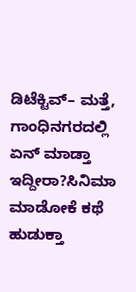ಡಿಟೆಕ್ಟಿವ್– ಮತ್ತೆ, ಗಾಂಧಿನಗರದಲ್ಲಿ ಏನ್ ಮಾಡ್ತಾ ಇದ್ದೀರಾ?ಸಿನಿಮಾ ಮಾಡೋಕೆ ಕಥೆ ಹುಡುಕ್ತಾ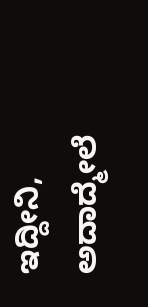ಇದ್ದೀನಿ, ಅದಾದ್ಮೇಲೆ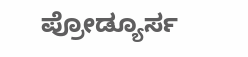ಪ್ರೋಡ್ಯೂರ್ಸ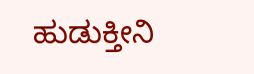ಹುಡುಕ್ತೀನಿ